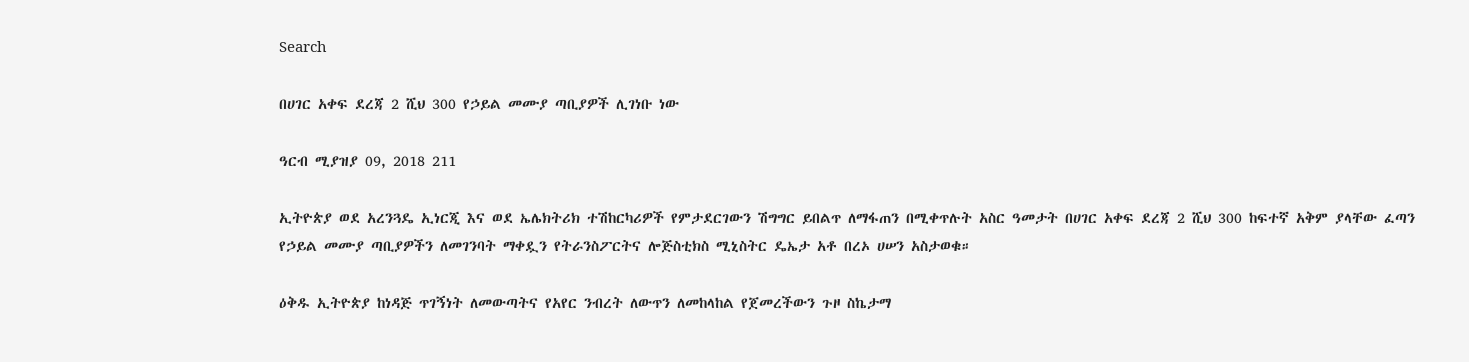Search

በሀገር አቀፍ ደረጃ 2 ሺህ 300 የኃይል መሙያ ጣቢያዎች ሊገነቡ ነው

ዓርብ ሚያዝያ 09, 2018 211

ኢትዮጵያ ወደ አረንጓዴ ኢነርጂ እና ወደ ኤሌክትሪክ ተሽከርካሪዎች የምታደርገውን ሽግግር ይበልጥ ለማፋጠን በሚቀጥሉት አስር ዓመታት በሀገር አቀፍ ደረጃ 2 ሺህ 300 ከፍተኛ አቅም ያላቸው ፈጣን የኃይል መሙያ ጣቢያዎችን ለመገንባት ማቀዷን የትራንስፖርትና ሎጅስቲክስ ሚኒስትር ዴኤታ አቶ በረኦ ሀሠን አስታወቁ።

ዕቅዱ ኢትዮጵያ ከነዳጅ ጥገኝነት ለመውጣትና የአየር ንብረት ለውጥን ለመከላከል የጀመረችውን ጉዞ ስኬታማ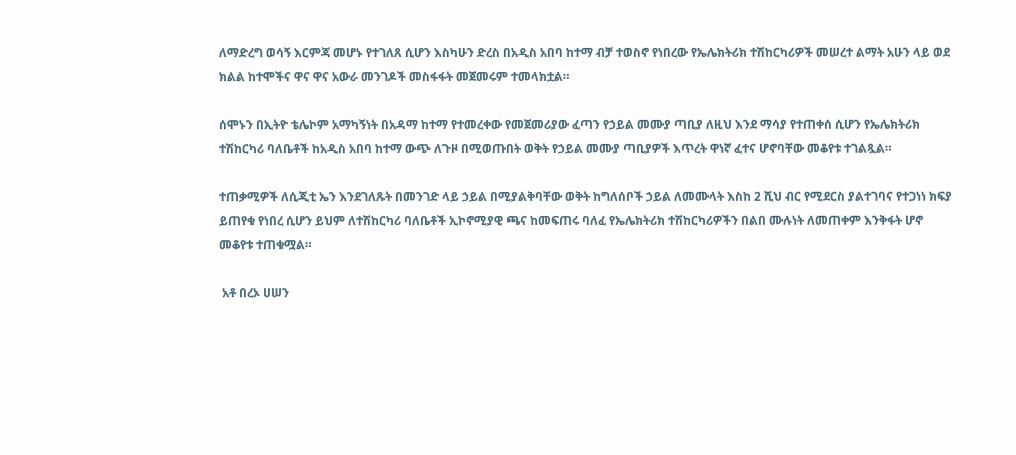ለማድረግ ወሳኝ እርምጃ መሆኑ የተገለጸ ሲሆን እስካሁን ድረስ በአዲስ አበባ ከተማ ብቻ ተወስኖ የነበረው የኤሌክትሪክ ተሽከርካሪዎች መሠረተ ልማት አሁን ላይ ወደ ክልል ከተሞችና ዋና ዋና አውራ መንገዶች መስፋፋት መጀመሩም ተመላክቷል።

ሰሞኑን በኢትዮ ቴሌኮም አማካኝነት በአዳማ ከተማ የተመረቀው የመጀመሪያው ፈጣን የኃይል መሙያ ጣቢያ ለዚህ እንደ ማሳያ የተጠቀሰ ሲሆን የኤሌክትሪክ ተሽከርካሪ ባለቤቶች ከአዲስ አበባ ከተማ ውጭ ለጉዞ በሚወጡበት ወቅት የኃይል መሙያ ጣቢያዎች እጥረት ዋነኛ ፈተና ሆኖባቸው መቆየቱ ተገልጿል።

ተጠቃሚዎች ለሲጂቲ ኤን እንደገለጹት በመንገድ ላይ ኃይል በሚያልቅባቸው ወቅት ከግለሰቦች ኃይል ለመሙላት እስከ 2 ሺህ ብር የሚደርስ ያልተገባና የተጋነነ ክፍያ ይጠየቁ የነበረ ሲሆን ይህም ለተሽከርካሪ ባለቤቶች ኢኮኖሚያዊ ጫና ከመፍጠሩ ባለፈ የኤሌክትሪክ ተሽከርካሪዎችን በልበ ሙሉነት ለመጠቀም እንቅፋት ሆኖ መቆየቱ ተጠቁሟል።

 አቶ በረኦ ሀሠን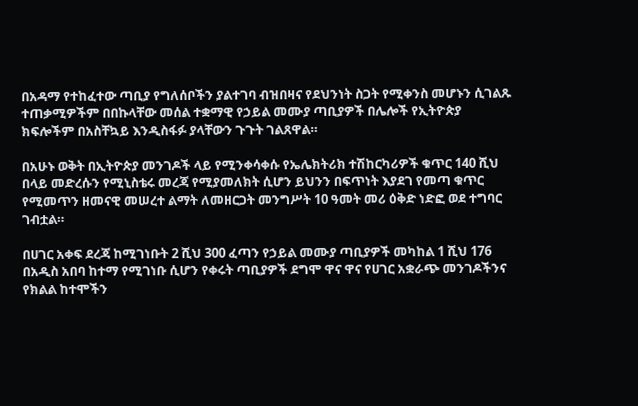በአዳማ የተከፈተው ጣቢያ የግለሰቦችን ያልተገባ ብዝበዛና የደህንነት ስጋት የሚቀንስ መሆኑን ሲገልጹ ተጠቃሚዎችም በበኩላቸው መሰል ተቋማዊ የኃይል መሙያ ጣቢያዎች በሌሎች የኢትዮጵያ ክፍሎችም በአስቸኳይ እንዲስፋፉ ያላቸውን ጉጉት ገልጸዋል።

በአሁኑ ወቅት በኢትዮጵያ መንገዶች ላይ የሚንቀሳቀሱ የኤሌክትሪክ ተሽከርካሪዎች ቁጥር 140 ሺህ በላይ መድረሱን የሚኒስቴሩ መረጃ የሚያመለክት ሲሆን ይህንን በፍጥነት እያደገ የመጣ ቁጥር የሚመጥን ዘመናዊ መሠረተ ልማት ለመዘርጋት መንግሥት 10 ዓመት መሪ ዕቅድ ነድፎ ወደ ተግባር ገብቷል።

በሀገር አቀፍ ደረጃ ከሚገነቡት 2 ሺህ 300 ፈጣን የኃይል መሙያ ጣቢያዎች መካከል 1 ሺህ 176 በአዲስ አበባ ከተማ የሚገነቡ ሲሆን የቀሩት ጣቢያዎች ደግሞ ዋና ዋና የሀገር አቋራጭ መንገዶችንና የክልል ከተሞችን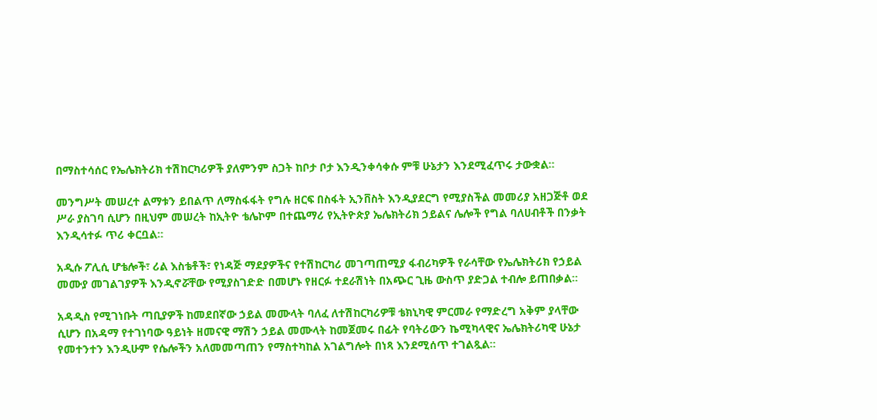በማስተሳሰር የኤሌክትሪክ ተሽከርካሪዎች ያለምንም ስጋት ከቦታ ቦታ እንዲንቀሳቀሱ ምቹ ሁኔታን እንደሚፈጥሩ ታውቋል።

መንግሥት መሠረተ ልማቱን ይበልጥ ለማስፋፋት የግሉ ዘርፍ በስፋት ኢንቨስት እንዲያደርግ የሚያስችል መመሪያ አዘጋጅቶ ወደ ሥራ ያስገባ ሲሆን በዚህም መሠረት ከኢትዮ ቴሌኮም በተጨማሪ የኢትዮጵያ ኤሌክትሪክ ኃይልና ሌሎች የግል ባለሀብቶች በንቃት እንዲሳተፉ ጥሪ ቀርቧል።

አዲሱ ፖሊሲ ሆቴሎች፣ ሪል እስቴቶች፣ የነዳጅ ማደያዎችና የተሽከርካሪ መገጣጠሚያ ፋብሪካዎች የራሳቸው የኤሌክትሪክ የኃይል መሙያ መገልገያዎች እንዲኖሯቸው የሚያስገድድ በመሆኑ የዘርፉ ተደራሽነት በአጭር ጊዜ ውስጥ ያድጋል ተብሎ ይጠበቃል።

አዳዲስ የሚገነቡት ጣቢያዎች ከመደበኛው ኃይል መሙላት ባለፈ ለተሽከርካሪዎቹ ቴክኒካዊ ምርመራ የማድረግ አቅም ያላቸው ሲሆን በአዳማ የተገነባው ዓይነት ዘመናዊ ማሽን ኃይል መሙላት ከመጀመሩ በፊት የባትሪውን ኬሚካላዊና ኤሌክትሪካዊ ሁኔታ የመተንተን እንዲሁም የሴሎችን አለመመጣጠን የማስተካከል አገልግሎት በነጻ እንደሚሰጥ ተገልጿል።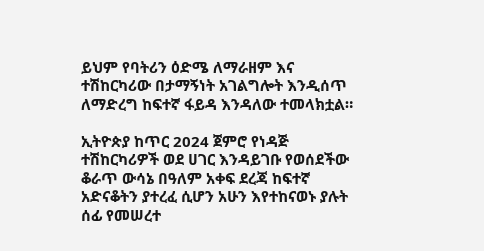ይህም የባትሪን ዕድሜ ለማራዘም እና ተሽከርካሪው በታማኝነት አገልግሎት እንዲሰጥ ለማድረግ ከፍተኛ ፋይዳ እንዳለው ተመላክቷል።

ኢትዮጵያ ከጥር 2024 ጀምሮ የነዳጅ ተሽከርካሪዎች ወደ ሀገር እንዳይገቡ የወሰደችው ቆራጥ ውሳኔ በዓለም አቀፍ ደረጃ ከፍተኛ አድናቆትን ያተረፈ ሲሆን አሁን እየተከናወኑ ያሉት ሰፊ የመሠረተ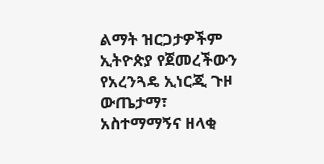ልማት ዝርጋታዎችም ኢትዮጵያ የጀመረችውን የአረንጓዴ ኢነርጂ ጉዞ ውጤታማ፣ አስተማማኝና ዘላቂ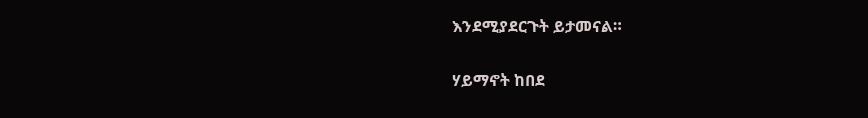እንደሚያደርጉት ይታመናል።

ሃይማኖት ከበደ